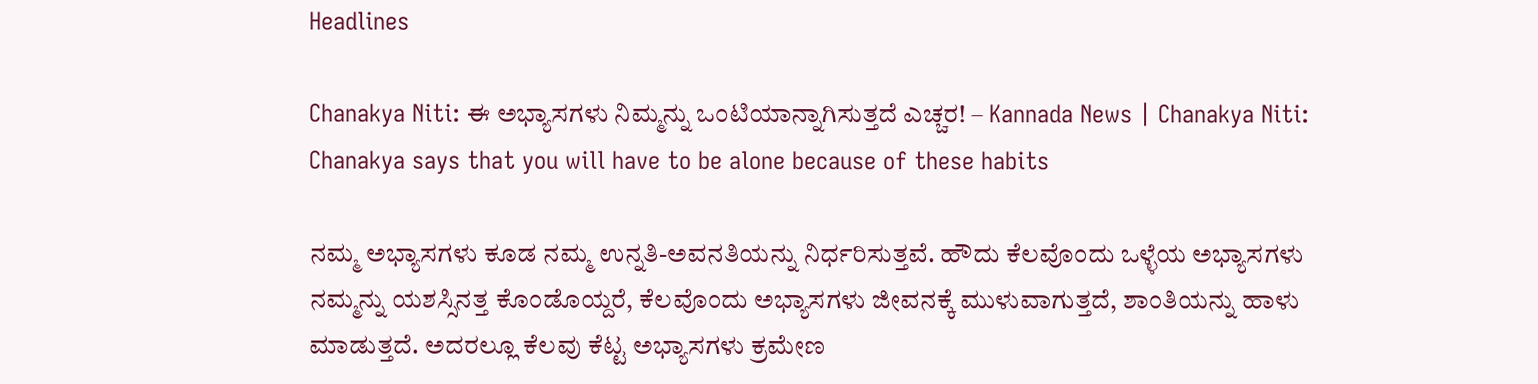Headlines

Chanakya Niti: ಈ ಅಭ್ಯಾಸಗಳು ನಿಮ್ಮನ್ನು ಒಂಟಿಯಾನ್ನಾಗಿಸುತ್ತದೆ ಎಚ್ಚರ! – Kannada News | Chanakya Niti: Chanakya says that you will have to be alone because of these habits

ನಮ್ಮ ಅಭ್ಯಾಸಗಳು ಕೂಡ ನಮ್ಮ ಉನ್ನತಿ-ಅವನತಿಯನ್ನು ನಿರ್ಧರಿಸುತ್ತವೆ. ಹೌದು ಕೆಲವೊಂದು ಒಳ್ಳೆಯ ಅಭ್ಯಾಸಗಳು ನಮ್ಮನ್ನು ಯಶಸ್ಸಿನತ್ತ ಕೊಂಡೊಯ್ದರೆ, ಕೆಲವೊಂದು ಅಭ್ಯಾಸಗಳು ಜೀವನಕ್ಕೆ ಮುಳುವಾಗುತ್ತದೆ, ಶಾಂತಿಯನ್ನು ಹಾಳು ಮಾಡುತ್ತದೆ. ಅದರಲ್ಲೂ ಕೆಲವು ಕೆಟ್ಟ ಅಭ್ಯಾಸಗಳು ಕ್ರಮೇಣ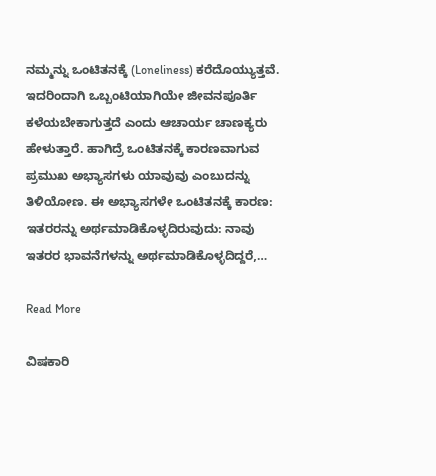ನಮ್ಮನ್ನು ಒಂಟಿತನಕ್ಕೆ (Loneliness) ಕರೆದೊಯ್ಯುತ್ತವೆ. ಇದರಿಂದಾಗಿ ಒಬ್ಬಂಟಿಯಾಗಿಯೇ ಜೀವನಪೂರ್ತಿ ಕಳೆಯಬೇಕಾಗುತ್ತದೆ ಎಂದು ಆಚಾರ್ಯ ಚಾಣಕ್ಯರು ಹೇಳುತ್ತಾರೆ. ಹಾಗಿದ್ರೆ ಒಂಟಿತನಕ್ಕೆ ಕಾರಣವಾಗುವ ಪ್ರಮುಖ ಅಭ್ಯಾಸಗಳು ಯಾವುವು ಎಂಬುದನ್ನು ತಿಳಿಯೋಣ. ಈ ಅಭ್ಯಾಸಗಳೇ ಒಂಟಿತನಕ್ಕೆ ಕಾರಣ: ಇತರರನ್ನು ಅರ್ಥಮಾಡಿಕೊಳ್ಳದಿರುವುದು: ನಾವು ಇತರರ ಭಾವನೆಗಳನ್ನು ಅರ್ಥಮಾಡಿಕೊಳ್ಳದಿದ್ದರೆ,…

Read More

ವಿಷಕಾರಿ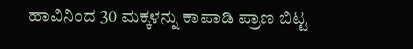ಹಾವಿನಿಂದ 30 ಮಕ್ಕಳನ್ನು ಕಾಪಾಡಿ ಪ್ರಾಣ ಬಿಟ್ಟ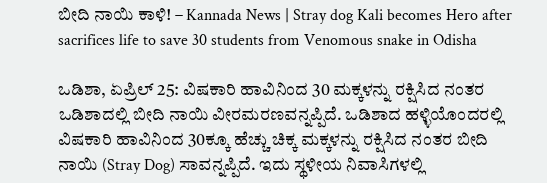ಬೀದಿ ನಾಯಿ ಕಾಳಿ! – Kannada News | Stray dog Kali becomes Hero after sacrifices life to save 30 students from Venomous snake in Odisha

ಒಡಿಶಾ, ಏಪ್ರಿಲ್ 25: ವಿಷಕಾರಿ ಹಾವಿನಿಂದ 30 ಮಕ್ಕಳನ್ನು ರಕ್ಷಿಸಿದ ನಂತರ ಒಡಿಶಾದಲ್ಲಿ ಬೀದಿ ನಾಯಿ ವೀರಮರಣವನ್ನಪ್ಪಿದೆ. ಒಡಿಶಾದ ಹಳ್ಳಿಯೊಂದರಲ್ಲಿ ವಿಷಕಾರಿ ಹಾವಿನಿಂದ 30ಕ್ಕೂ ಹೆಚ್ಚು ಚಿಕ್ಕ ಮಕ್ಕಳನ್ನು ರಕ್ಷಿಸಿದ ನಂತರ ಬೀದಿ ನಾಯಿ (Stray Dog) ಸಾವನ್ನಪ್ಪಿದೆ. ಇದು ಸ್ಥಳೀಯ ನಿವಾಸಿಗಳಲ್ಲಿ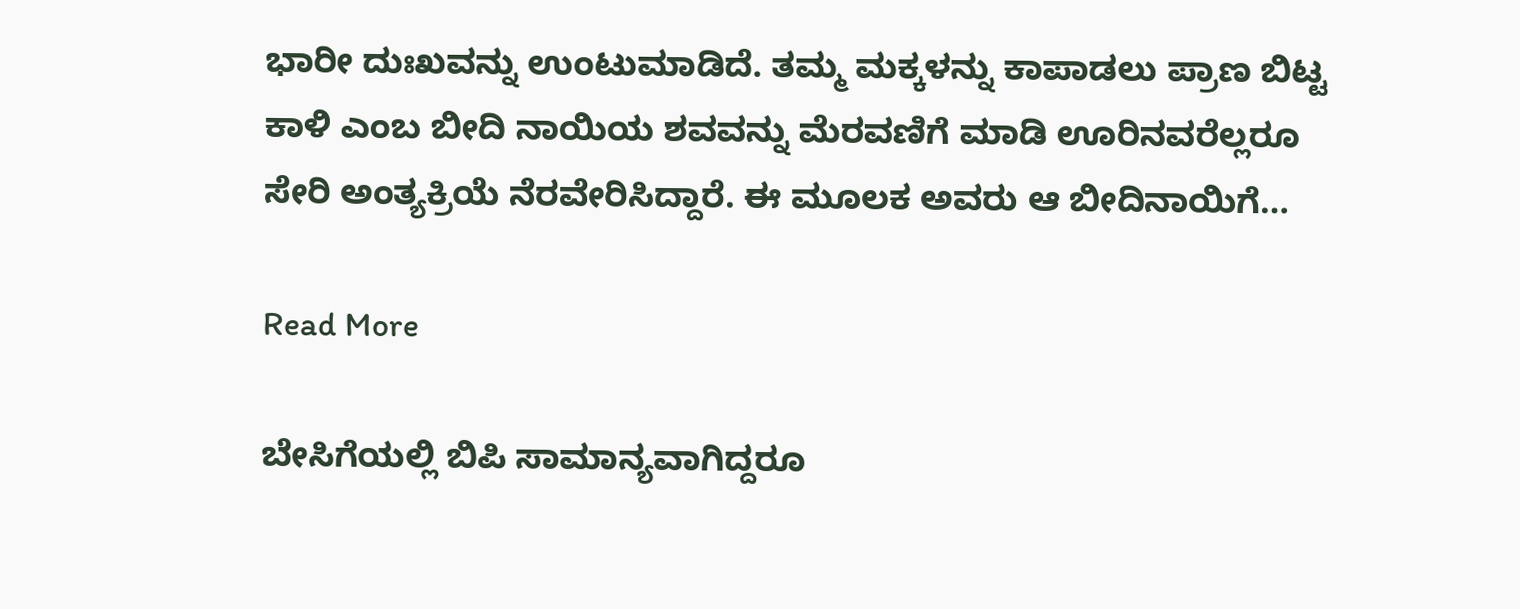ಭಾರೀ ದುಃಖವನ್ನು ಉಂಟುಮಾಡಿದೆ. ತಮ್ಮ ಮಕ್ಕಳನ್ನು ಕಾಪಾಡಲು ಪ್ರಾಣ ಬಿಟ್ಟ ಕಾಳಿ ಎಂಬ ಬೀದಿ ನಾಯಿಯ ಶವವನ್ನು ಮೆರವಣಿಗೆ ಮಾಡಿ ಊರಿನವರೆಲ್ಲರೂ ಸೇರಿ ಅಂತ್ಯಕ್ರಿಯೆ ನೆರವೇರಿಸಿದ್ದಾರೆ. ಈ ಮೂಲಕ ಅವರು ಆ ಬೀದಿನಾಯಿಗೆ…

Read More

ಬೇಸಿಗೆಯಲ್ಲಿ ಬಿಪಿ ಸಾಮಾನ್ಯವಾಗಿದ್ದರೂ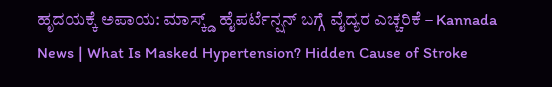ಹೃದಯಕ್ಕೆ ಅಪಾಯ: ಮಾಸ್ಕ್ಡ್ ಹೈಪರ್ಟೆನ್ಷನ್ ಬಗ್ಗೆ ವೈದ್ಯರ ಎಚ್ಚರಿಕೆ – Kannada News | What Is Masked Hypertension? Hidden Cause of Stroke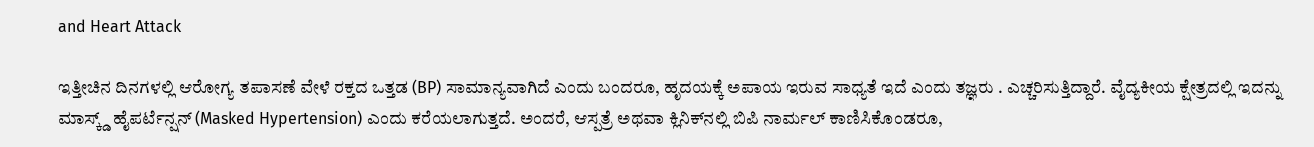and Heart Attack

ಇತ್ತೀಚಿನ ದಿನಗಳಲ್ಲಿ ಆರೋಗ್ಯ ತಪಾಸಣೆ ವೇಳೆ ರಕ್ತದ ಒತ್ತಡ (BP) ಸಾಮಾನ್ಯವಾಗಿದೆ ಎಂದು ಬಂದರೂ, ಹೃದಯಕ್ಕೆ ಅಪಾಯ ಇರುವ ಸಾಧ್ಯತೆ ಇದೆ ಎಂದು ತಜ್ಞರು . ಎಚ್ಚರಿಸುತ್ತಿದ್ದಾರೆ. ವೈದ್ಯಕೀಯ ಕ್ಷೇತ್ರದಲ್ಲಿ ಇದನ್ನು ಮಾಸ್ಕ್ಡ್ ಹೈಪರ್ಟೆನ್ಷನ್ (Masked Hypertension) ಎಂದು ಕರೆಯಲಾಗುತ್ತದೆ. ಅಂದರೆ, ಆಸ್ಪತ್ರೆ ಅಥವಾ ಕ್ಲಿನಿಕ್‌ನಲ್ಲಿ ಬಿಪಿ ನಾರ್ಮಲ್ ಕಾಣಿಸಿಕೊಂಡರೂ,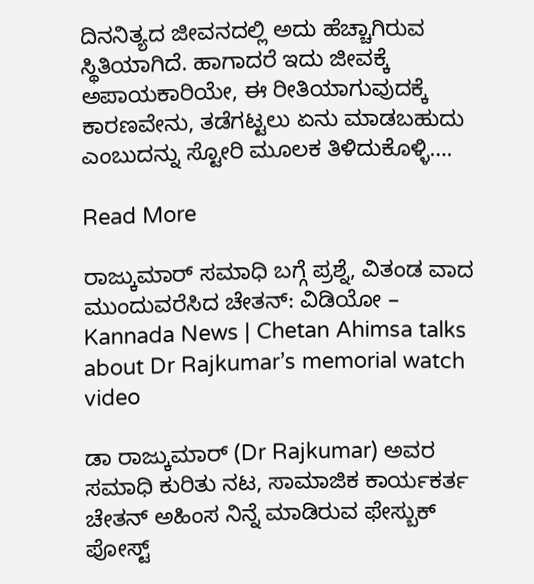ದಿನನಿತ್ಯದ ಜೀವನದಲ್ಲಿ ಅದು ಹೆಚ್ಚಾಗಿರುವ ಸ್ಥಿತಿಯಾಗಿದೆ. ಹಾಗಾದರೆ ಇದು ಜೀವಕ್ಕೆ ಅಪಾಯಕಾರಿಯೇ, ಈ ರೀತಿಯಾಗುವುದಕ್ಕೆ ಕಾರಣವೇನು, ತಡೆಗಟ್ಟಲು ಏನು ಮಾಡಬಹುದು ಎಂಬುದನ್ನು ಸ್ಟೋರಿ ಮೂಲಕ ತಿಳಿದುಕೊಳ್ಳಿ….

Read More

ರಾಜ್ಕುಮಾರ್ ಸಮಾಧಿ ಬಗ್ಗೆ ಪ್ರಶ್ನೆ, ವಿತಂಡ ವಾದ ಮುಂದುವರೆಸಿದ ಚೇತನ್: ವಿಡಿಯೋ – Kannada News | Chetan Ahimsa talks about Dr Rajkumar’s memorial watch video

ಡಾ ರಾಜ್ಕುಮಾರ್ (Dr Rajkumar) ಅವರ ಸಮಾಧಿ ಕುರಿತು ನಟ, ಸಾಮಾಜಿಕ ಕಾರ್ಯಕರ್ತ ಚೇತನ್ ಅಹಿಂಸ ನಿನ್ನೆ ಮಾಡಿರುವ ಫೇಸ್ಬುಕ್ ಪೋಸ್ಟ್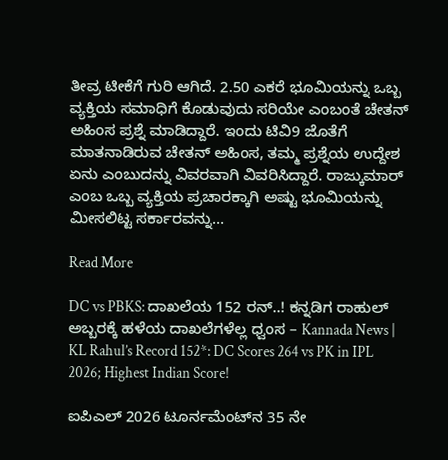ತೀವ್ರ ಟೀಕೆಗೆ ಗುರಿ ಆಗಿದೆ. 2.50 ಎಕರೆ ಭೂಮಿಯನ್ನು ಒಬ್ಬ ವ್ಯಕ್ತಿಯ ಸಮಾಧಿಗೆ ಕೊಡುವುದು ಸರಿಯೇ ಎಂಬಂತೆ ಚೇತನ್ ಅಹಿಂಸ ಪ್ರಶ್ನೆ ಮಾಡಿದ್ದಾರೆ. ಇಂದು ಟಿವಿ9 ಜೊತೆಗೆ ಮಾತನಾಡಿರುವ ಚೇತನ್ ಅಹಿಂಸ, ತಮ್ಮ ಪ್ರಶ್ನೆಯ ಉದ್ದೇಶ ಏನು ಎಂಬುದನ್ನು ವಿವರವಾಗಿ ವಿವರಿಸಿದ್ದಾರೆ. ರಾಜ್ಕುಮಾರ್ ಎಂಬ ಒಬ್ಬ ವ್ಯಕ್ತಿಯ ಪ್ರಚಾರಕ್ಕಾಗಿ ಅಷ್ಟು ಭೂಮಿಯನ್ನು ಮೀಸಲಿಟ್ಟ ಸರ್ಕಾರವನ್ನು…

Read More

DC vs PBKS: ದಾಖಲೆಯ 152 ರನ್..! ಕನ್ನಡಿಗ ರಾಹುಲ್ ಅಬ್ಬರಕ್ಕೆ ಹಳೆಯ ದಾಖಲೆಗಳೆಲ್ಲ ಧ್ವಂಸ – Kannada News | KL Rahul’s Record 152*: DC Scores 264 vs PK in IPL 2026; Highest Indian Score!

ಐಪಿಎಲ್ 2026 ಟೂರ್ನಮೆಂಟ್‌ನ 35 ನೇ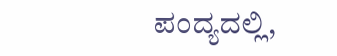ಪಂದ್ಯದಲ್ಲಿ,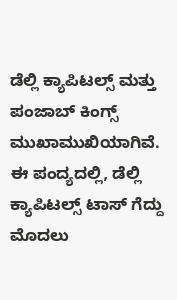ಡೆಲ್ಲಿ ಕ್ಯಾಪಿಟಲ್ಸ್ ಮತ್ತು ಪಂಜಾಬ್ ಕಿಂಗ್ಸ್ ಮುಖಾಮುಖಿಯಾಗಿವೆ. ಈ ಪಂದ್ಯದಲ್ಲಿ, ಡೆಲ್ಲಿ ಕ್ಯಾಪಿಟಲ್ಸ್ ಟಾಸ್ ಗೆದ್ದು ಮೊದಲು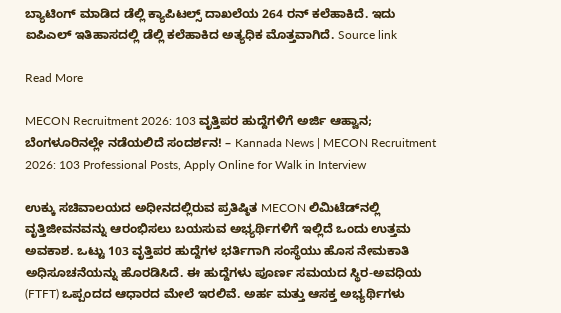ಬ್ಯಾಟಿಂಗ್ ಮಾಡಿದ ಡೆಲ್ಲಿ ಕ್ಯಾಪಿಟಲ್ಸ್ ದಾಖಲೆಯ 264 ರನ್ ಕಲೆಹಾಕಿದೆ. ಇದು ಐಪಿಎಲ್ ಇತಿಹಾಸದಲ್ಲಿ ಡೆಲ್ಲಿ ಕಲೆಹಾಕಿದ ಅತ್ಯಧಿಕ ಮೊತ್ತವಾಗಿದೆ. Source link

Read More

MECON Recruitment 2026: 103 ವೃತ್ತಿಪರ ಹುದ್ದೆಗಳಿಗೆ ಅರ್ಜಿ ಆಹ್ವಾನ; ಬೆಂಗಳೂರಿನಲ್ಲೇ ನಡೆಯಲಿದೆ ಸಂದರ್ಶನ! – Kannada News | MECON Recruitment 2026: 103 Professional Posts, Apply Online for Walk in Interview

ಉಕ್ಕು ಸಚಿವಾಲಯದ ಅಧೀನದಲ್ಲಿರುವ ಪ್ರತಿಷ್ಠಿತ MECON ಲಿಮಿಟೆಡ್‌ನಲ್ಲಿ ವೃತ್ತಿಜೀವನವನ್ನು ಆರಂಭಿಸಲು ಬಯಸುವ ಅಭ್ಯರ್ಥಿಗಳಿಗೆ ಇಲ್ಲಿದೆ ಒಂದು ಉತ್ತಮ ಅವಕಾಶ. ಒಟ್ಟು 103 ವೃತ್ತಿಪರ ಹುದ್ದೆಗಳ ಭರ್ತಿಗಾಗಿ ಸಂಸ್ಥೆಯು ಹೊಸ ನೇಮಕಾತಿ ಅಧಿಸೂಚನೆಯನ್ನು ಹೊರಡಿಸಿದೆ. ಈ ಹುದ್ದೆಗಳು ಪೂರ್ಣ ಸಮಯದ ಸ್ಥಿರ-ಅವಧಿಯ (FTFT) ಒಪ್ಪಂದದ ಆಧಾರದ ಮೇಲೆ ಇರಲಿವೆ. ಅರ್ಹ ಮತ್ತು ಆಸಕ್ತ ಅಭ್ಯರ್ಥಿಗಳು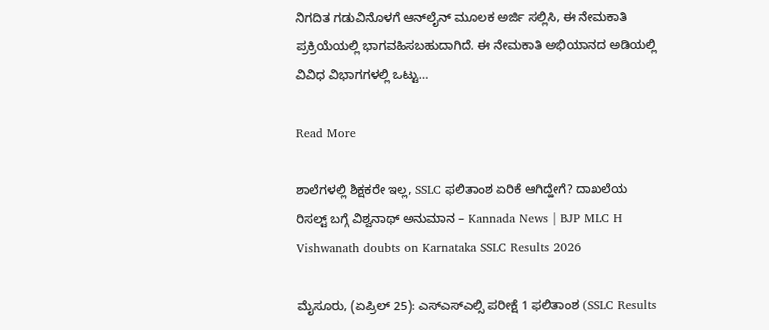ನಿಗದಿತ ಗಡುವಿನೊಳಗೆ ಆನ್‌ಲೈನ್ ಮೂಲಕ ಅರ್ಜಿ ಸಲ್ಲಿಸಿ, ಈ ನೇಮಕಾತಿ ಪ್ರಕ್ರಿಯೆಯಲ್ಲಿ ಭಾಗವಹಿಸಬಹುದಾಗಿದೆ. ಈ ನೇಮಕಾತಿ ಅಭಿಯಾನದ ಅಡಿಯಲ್ಲಿ ವಿವಿಧ ವಿಭಾಗಗಳಲ್ಲಿ ಒಟ್ಟು…

Read More

ಶಾಲೆಗಳಲ್ಲಿ ಶಿಕ್ಷಕರೇ ಇಲ್ಲ, SSLC ಫಲಿತಾಂಶ ಏರಿಕೆ ಆಗಿದ್ಹೇಗೆ? ದಾಖಲೆಯ ರಿಸಲ್ಟ್ ಬಗ್ಗೆ ವಿಶ್ವನಾಥ್ ಅನುಮಾನ – Kannada News | BJP MLC H Vishwanath doubts on Karnataka SSLC Results 2026

ಮೈಸೂರು, (ಏಪ್ರಿಲ್ 25): ಎಸ್ಎಸ್ಎಲ್ಸಿ ಪರೀಕ್ಷೆ 1 ಫಲಿತಾಂಶ (SSLC Results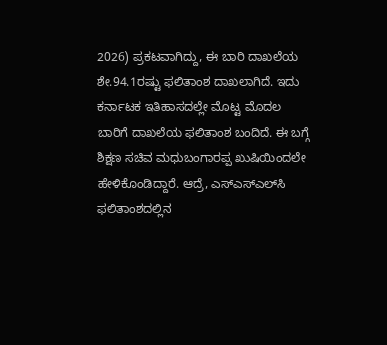2026) ಪ್ರಕಟವಾಗಿದ್ದು, ಈ ಬಾರಿ ದಾಖಲೆಯ ಶೇ.94.1ರಷ್ಟು ಫಲಿತಾಂಶ ದಾಖಲಾಗಿದೆ. ಇದು ಕರ್ನಾಟಕ ಇತಿಹಾಸದಲ್ಲೇ ಮೊಟ್ಟ ಮೊದಲ ಬಾರಿಗೆ ದಾಖಲೆಯ ಫಲಿತಾಂಶ ಬಂದಿದೆ. ಈ ಬಗ್ಗೆ ಶಿಕ್ಷಣ ಸಚಿವ ಮಧುಬಂಗಾರಪ್ಪ ಖುಷಿಯಿಂದಲೇ ಹೇಳಿಕೊಂಡಿದ್ದಾರೆ. ಆದ್ರೆ, ಎಸ್‌ಎಸ್‌ಎಲ್‌ಸಿ ಫಲಿತಾಂಶದಲ್ಲಿನ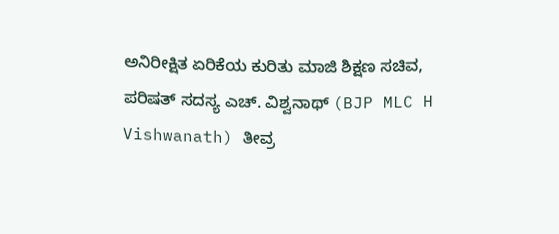ಅನಿರೀಕ್ಷಿತ ಏರಿಕೆಯ ಕುರಿತು ಮಾಜಿ ಶಿಕ್ಷಣ ಸಚಿವ, ಪರಿಷತ್ ಸದಸ್ಯ ಎಚ್. ವಿಶ್ವನಾಥ್ (BJP MLC H Vishwanath) ತೀವ್ರ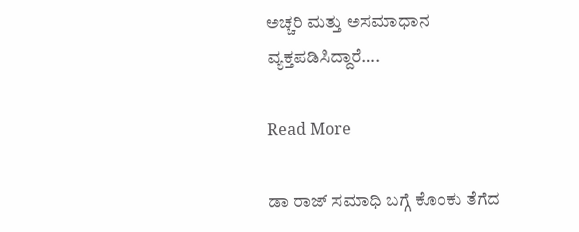ಅಚ್ಚರಿ ಮತ್ತು ಅಸಮಾಧಾನ ವ್ಯಕ್ತಪಡಿಸಿದ್ದಾರೆ….

Read More

ಡಾ ರಾಜ್ ಸಮಾಧಿ ಬಗ್ಗೆ ಕೊಂಕು ತೆಗೆದ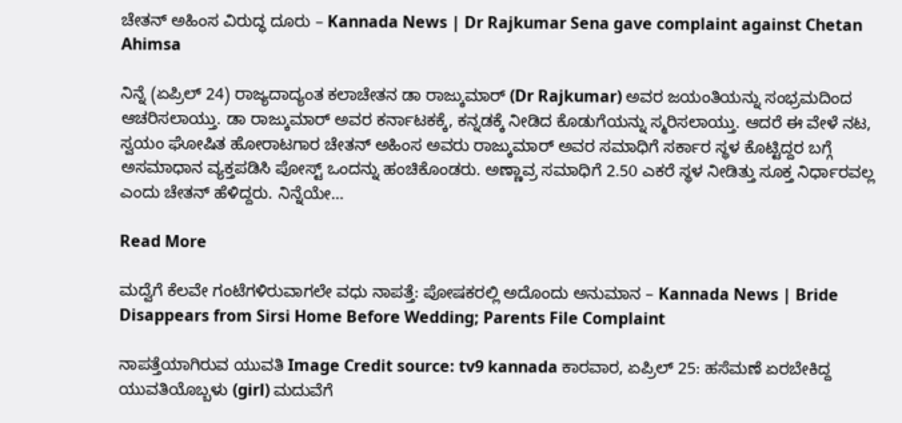ಚೇತನ್ ಅಹಿಂಸ ವಿರುದ್ಧ ದೂರು – Kannada News | Dr Rajkumar Sena gave complaint against Chetan Ahimsa

ನಿನ್ನೆ (ಏಪ್ರಿಲ್ 24) ರಾಜ್ಯದಾದ್ಯಂತ ಕಲಾಚೇತನ ಡಾ ರಾಜ್ಕುಮಾರ್ (Dr Rajkumar) ಅವರ ಜಯಂತಿಯನ್ನು ಸಂಭ್ರಮದಿಂದ ಆಚರಿಸಲಾಯ್ತು. ಡಾ ರಾಜ್ಕುಮಾರ್ ಅವರ ಕರ್ನಾಟಕಕ್ಕೆ, ಕನ್ನಡಕ್ಕೆ ನೀಡಿದ ಕೊಡುಗೆಯನ್ನು ಸ್ಮರಿಸಲಾಯ್ತು. ಆದರೆ ಈ ವೇಳೆ ನಟ, ಸ್ವಯಂ ಘೋಷಿತ ಹೋರಾಟಗಾರ ಚೇತನ್ ಅಹಿಂಸ ಅವರು ರಾಜ್ಕುಮಾರ್ ಅವರ ಸಮಾಧಿಗೆ ಸರ್ಕಾರ ಸ್ಥಳ ಕೊಟ್ಟಿದ್ದರ ಬಗ್ಗೆ ಅಸಮಾಧಾನ ವ್ಯಕ್ತಪಡಿಸಿ ಪೋಸ್ಟ್ ಒಂದನ್ನು ಹಂಚಿಕೊಂಡರು. ಅಣ್ಣಾವ್ರ ಸಮಾಧಿಗೆ 2.50 ಎಕರೆ ಸ್ಥಳ ನೀಡಿತ್ತು ಸೂಕ್ತ ನಿರ್ಧಾರವಲ್ಲ ಎಂದು ಚೇತನ್ ಹೆಳಿದ್ದರು. ನಿನ್ನೆಯೇ…

Read More

ಮದ್ವೆಗೆ ಕೆಲವೇ ಗಂಟೆಗಳಿರುವಾಗಲೇ ವಧು ನಾಪತ್ತೆ: ಪೋಷಕರಲ್ಲಿ ಅದೊಂದು ಅನುಮಾನ – Kannada News | Bride Disappears from Sirsi Home Before Wedding; Parents File Complaint

ನಾಪತ್ತೆಯಾಗಿರುವ ಯುವತಿ Image Credit source: tv9 kannada ಕಾರವಾರ, ಏಪ್ರಿಲ್ 25: ಹಸೆಮಣೆ ಏರಬೇಕಿದ್ದ ಯುವತಿಯೊಬ್ಬಳು (girl) ಮದುವೆಗೆ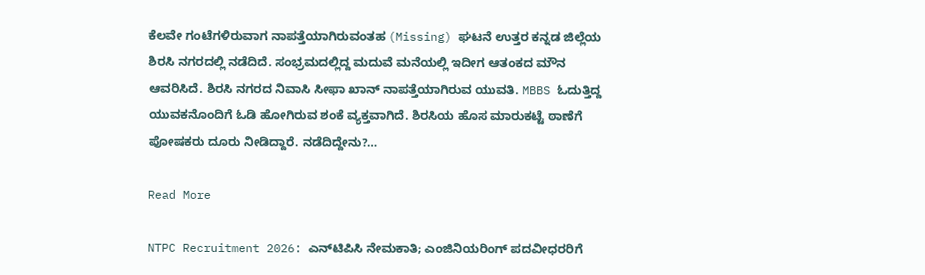ಕೆಲವೇ ಗಂಟೆಗಳಿರುವಾಗ ನಾಪತ್ತೆಯಾಗಿರುವಂತಹ (Missing) ಘಟನೆ ಉತ್ತರ ಕನ್ನಡ ಜಿಲ್ಲೆಯ ಶಿರಸಿ ನಗರದಲ್ಲಿ ನಡೆದಿದೆ. ಸಂಭ್ರಮದಲ್ಲಿದ್ದ ಮದುವೆ ಮನೆಯಲ್ಲಿ ಇದೀಗ ಆತಂಕದ ಮೌನ ಆವರಿಸಿದೆ. ಶಿರಸಿ ನಗರದ ನಿವಾಸಿ ಸೀಫಾ ಖಾನ್ ನಾಪತ್ತೆಯಾಗಿರುವ ಯುವತಿ. MBBS ಓದುತ್ತಿದ್ದ ಯುವಕನೊಂದಿಗೆ ಓಡಿ ಹೋಗಿರುವ ಶಂಕೆ ವ್ಯಕ್ತವಾಗಿದೆ. ಶಿರಸಿಯ ಹೊಸ ಮಾರುಕಟ್ಟೆ ಠಾಣೆಗೆ ಪೋಷಕರು ದೂರು ನೀಡಿದ್ದಾರೆ. ನಡೆದಿದ್ದೇನು?…

Read More

NTPC Recruitment 2026: ಎನ್‌ಟಿಪಿಸಿ ನೇಮಕಾತಿ; ಎಂಜಿನಿಯರಿಂಗ್ ಪದವೀಧರರಿಗೆ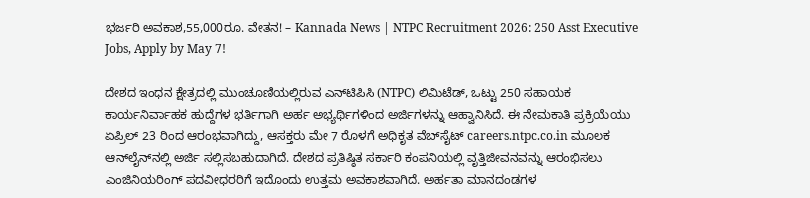ಭರ್ಜರಿ ಅವಕಾಶ,55,000ರೂ. ವೇತನ! – Kannada News | NTPC Recruitment 2026: 250 Asst Executive Jobs, Apply by May 7!

ದೇಶದ ಇಂಧನ ಕ್ಷೇತ್ರದಲ್ಲಿ ಮುಂಚೂಣಿಯಲ್ಲಿರುವ ಎನ್‌ಟಿಪಿಸಿ (NTPC) ಲಿಮಿಟೆಡ್, ಒಟ್ಟು 250 ಸಹಾಯಕ ಕಾರ್ಯನಿರ್ವಾಹಕ ಹುದ್ದೆಗಳ ಭರ್ತಿಗಾಗಿ ಅರ್ಹ ಅಭ್ಯರ್ಥಿಗಳಿಂದ ಅರ್ಜಿಗಳನ್ನು ಆಹ್ವಾನಿಸಿದೆ. ಈ ನೇಮಕಾತಿ ಪ್ರಕ್ರಿಯೆಯು ಏಪ್ರಿಲ್ 23 ರಿಂದ ಆರಂಭವಾಗಿದ್ದು, ಆಸಕ್ತರು ಮೇ 7 ರೊಳಗೆ ಅಧಿಕೃತ ವೆಬ್‌ಸೈಟ್ careers.ntpc.co.in ಮೂಲಕ ಆನ್‌ಲೈನ್‌ನಲ್ಲಿ ಅರ್ಜಿ ಸಲ್ಲಿಸಬಹುದಾಗಿದೆ. ದೇಶದ ಪ್ರತಿಷ್ಠಿತ ಸರ್ಕಾರಿ ಕಂಪನಿಯಲ್ಲಿ ವೃತ್ತಿಜೀವನವನ್ನು ಆರಂಭಿಸಲು ಎಂಜಿನಿಯರಿಂಗ್ ಪದವೀಧರರಿಗೆ ಇದೊಂದು ಉತ್ತಮ ಅವಕಾಶವಾಗಿದೆ. ಅರ್ಹತಾ ಮಾನದಂಡಗಳ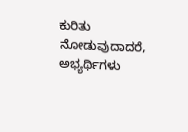ಕುರಿತು ನೋಡುವುದಾದರೆ, ಅಭ್ಯರ್ಥಿಗಳು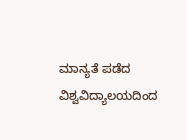ಮಾನ್ಯತೆ ಪಡೆದ ವಿಶ್ವವಿದ್ಯಾಲಯದಿಂದ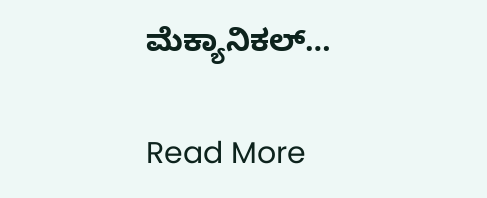ಮೆಕ್ಯಾನಿಕಲ್…

Read More